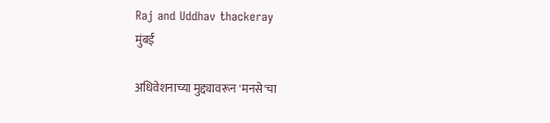Raj and Uddhav thackeray
मुंबई

अधिवेशनाच्या मुद्द्यावरून 'मनसे'चा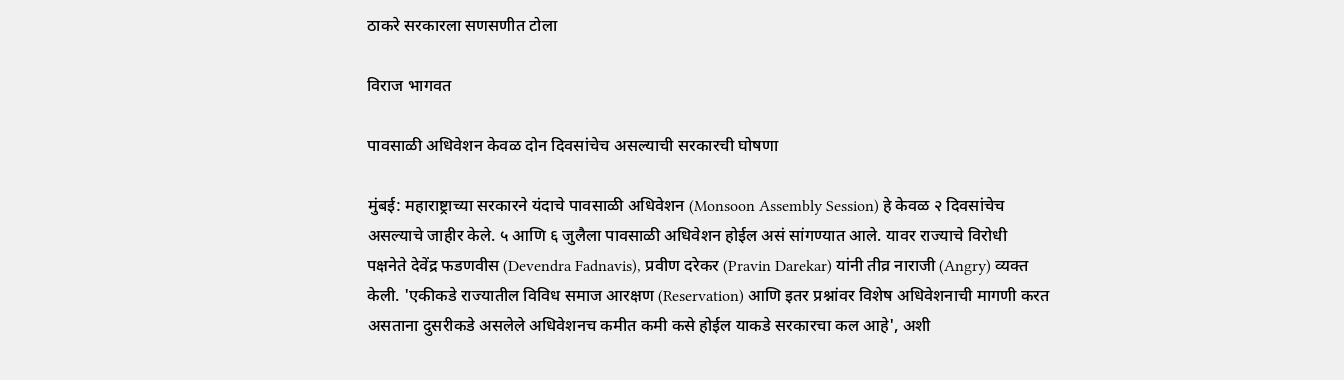ठाकरे सरकारला सणसणीत टोला

विराज भागवत

पावसाळी अधिवेशन केवळ दोन दिवसांचेच असल्याची सरकारची घोषणा

मुंबई: महाराष्ट्राच्या सरकारने यंदाचे पावसाळी अधिवेशन (Monsoon Assembly Session) हे केवळ २ दिवसांचेच असल्याचे जाहीर केले. ५ आणि ६ जुलैला पावसाळी अधिवेशन होईल असं सांगण्यात आले. यावर राज्याचे विरोधी पक्षनेते देवेंद्र फडणवीस (Devendra Fadnavis), प्रवीण दरेकर (Pravin Darekar) यांनी तीव्र नाराजी (Angry) व्यक्त केली. 'एकीकडे राज्यातील विविध समाज आरक्षण (Reservation) आणि इतर प्रश्नांवर विशेष अधिवेशनाची मागणी करत असताना दुसरीकडे असलेले अधिवेशनच कमीत कमी कसे होईल याकडे सरकारचा कल आहे', अशी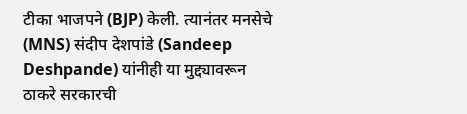टीका भाजपने (BJP) केली. त्यानंतर मनसेचे (MNS) संदीप देशपांडे (Sandeep Deshpande) यांनीही या मुद्द्यावरून ठाकरे सरकारची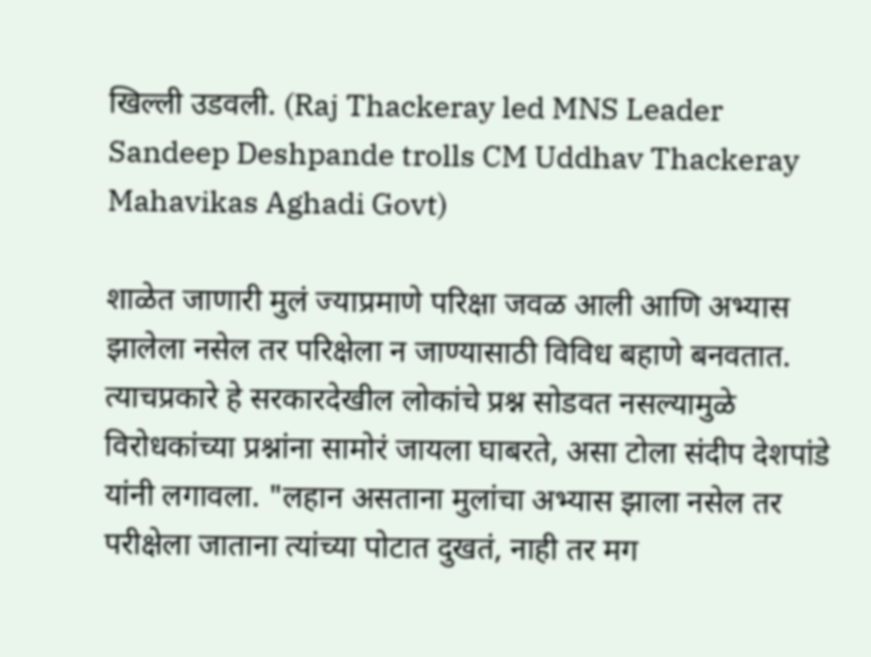खिल्ली उडवली. (Raj Thackeray led MNS Leader Sandeep Deshpande trolls CM Uddhav Thackeray Mahavikas Aghadi Govt)

शाळेत जाणारी मुलं ज्याप्रमाणे परिक्षा जवळ आली आणि अभ्यास झालेला नसेल तर परिक्षेला न जाण्यासाठी विविध बहाणे बनवतात. त्याचप्रकारे हे सरकारदेखील लोकांचे प्रश्न सोडवत नसल्यामुळे विरोधकांच्या प्रश्नांना सामोरं जायला घाबरते, असा टोला संदीप देशपांडे यांनी लगावला. "लहान असताना मुलांचा अभ्यास झाला नसेल तर परीक्षेला जाताना त्यांच्या पोटात दुखतं, नाही तर मग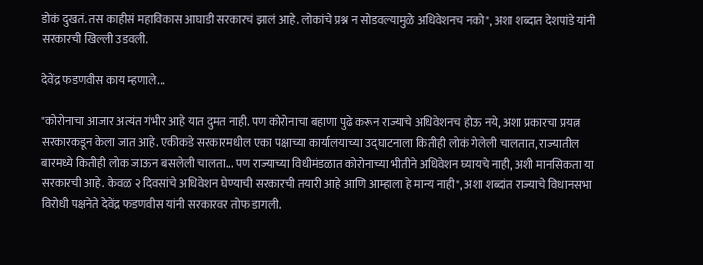डोकं दुखतं. तस काहीसं महाविकास आघाडी सरकारचं झालं आहे. लोकांचे प्रश्न न सोडवल्यामुळे अधिवेशनच नको", अशा शब्दात देशपांडे यांनी सरकारची खिल्ली उडवली.

देवेंद्र फडणवीस काय म्हणाले...

"कोरोनाचा आजार अत्यंत गंभीर आहे यात दुमत नाही. पण कोरोनाचा बहाणा पुढे करून राज्याचे अधिवेशनच होऊ नये, अशा प्रकारचा प्रयत्न सरकारकडून केला जात आहे. एकीकडे सरकारमधील एका पक्षाच्या कार्यालयाच्या उद्घाटनाला कितीही लोकं गेलेली चालतात, राज्यातील बारमध्ये कितीही लोक जाऊन बसलेली चालता... पण राज्याच्या विधीमंडळात कोरोनाच्या भीतीने अधिवेशन घ्यायचे नाही, अशी मानसिकता या सरकारची आहे. केवळ २ दिवसांचे अधिवेशन घेण्याची सरकारची तयारी आहे आणि आम्हाला हे मान्य नाही", अशा शब्दांत राज्याचे विधानसभा विरोधी पक्षनेते देवेंद्र फडणवीस यांनी सरकारवर तोफ डागली.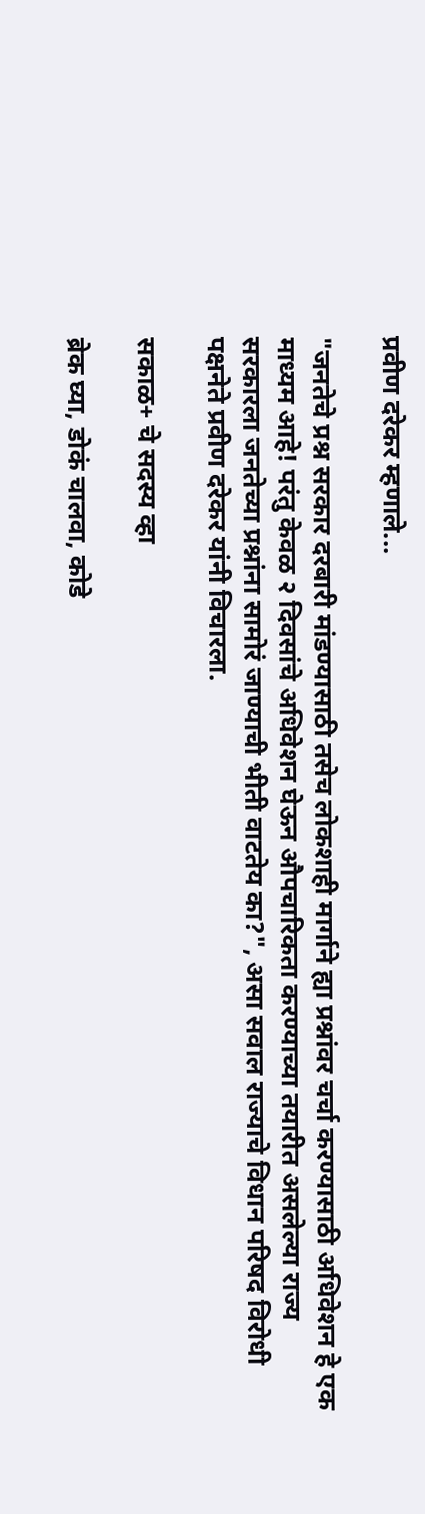प्रवीण दरेकर म्हणाले...

"जनतेचे प्रश्न सरकार दरबारी मांडण्यासाठी तसेच लोकशाही मार्गाने ह्या प्रश्नांवर चर्चा करण्यासाठी अधिवेशन हे एक माध्यम आहे! परंतु केवळ २ दिवसांचे अधिवेशन घेऊन औपचारिकता करण्याच्या तयारीत असलेल्या राज्य सरकारला जनतेच्या प्रश्नांना सामोरं जाण्याची भीती वाटतेय का?", असा सवाल राज्याचे विधान परिषद विरोधी पक्षनेते प्रवीण दरेकर यांनी विचारला.

सकाळ+ चे सदस्य व्हा

ब्रेक घ्या, डोकं चालवा, कोडे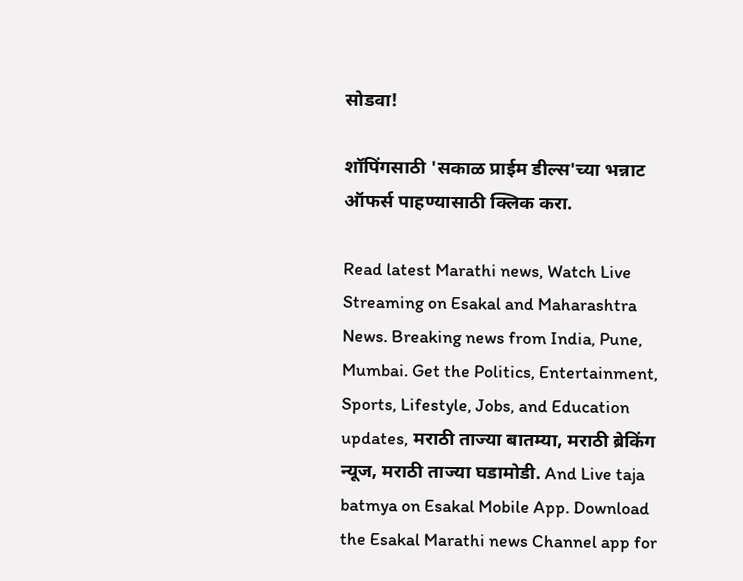सोडवा!

शॉपिंगसाठी 'सकाळ प्राईम डील्स'च्या भन्नाट ऑफर्स पाहण्यासाठी क्लिक करा.

Read latest Marathi news, Watch Live Streaming on Esakal and Maharashtra News. Breaking news from India, Pune, Mumbai. Get the Politics, Entertainment, Sports, Lifestyle, Jobs, and Education updates, मराठी ताज्या बातम्या, मराठी ब्रेकिंग न्यूज, मराठी ताज्या घडामोडी. And Live taja batmya on Esakal Mobile App. Download the Esakal Marathi news Channel app for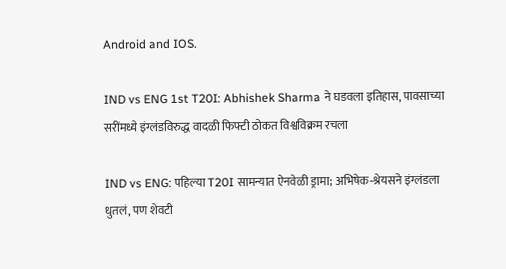Android and IOS.

IND vs ENG 1st T20I: Abhishek Sharma ने घडवला इतिहास, पावसाच्या सरींमध्ये इंग्लंडविरुद्ध वादळी फिफ्टी ठोकत विश्वविक्रम रचला

IND vs ENG: पहिल्या T20I सामन्यात ऐनवेळी ड्रामा; अभिषेक-श्रेयसने इंग्लंडला धुतलं, पण शेवटी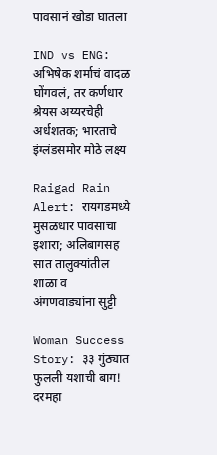पावसानं खोडा घातला

IND vs ENG: अभिषेक शर्माचं वादळ घोंगवलं, तर कर्णधार श्रेयस अय्यरचेही अर्धशतक; भारताचे इंग्लंडसमोर मोठे लक्ष्य

Raigad Rain Alert: रायगडमध्ये मुसळधार पावसाचा इशारा; अलिबागसह सात तालुक्यांतील शाळा व अंगणवाड्यांना सुट्टी

Woman Success Story: ३३ गुंठ्यात फुलली यशाची बाग! दरमहा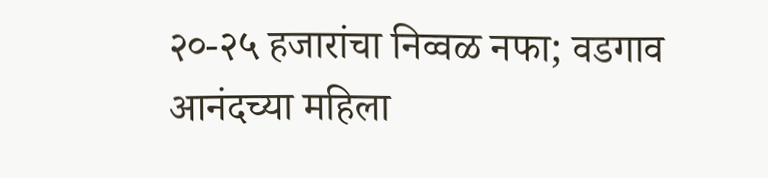२०-२५ हजारांचा निव्वळ नफा; वडगाव आनंदच्या महिला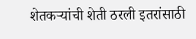शेतकऱ्यांची शेती ठरली इतरांसाठी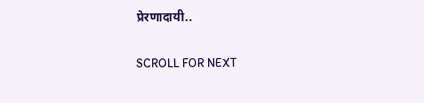प्रेरणादायी..

SCROLL FOR NEXT